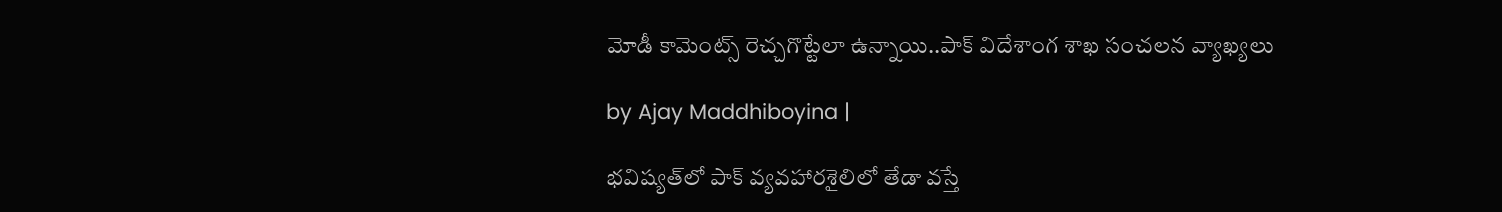మోడీ కామెంట్స్ రెచ్చగొట్టేలా ఉన్నాయి..పాక్ విదేశాంగ శాఖ సంచలన వ్యాఖ్యలు

by Ajay Maddhiboyina |

భ‌విష్య‌త్‌లో పాక్ వ్యవహారశైలిలో తేడా వస్తే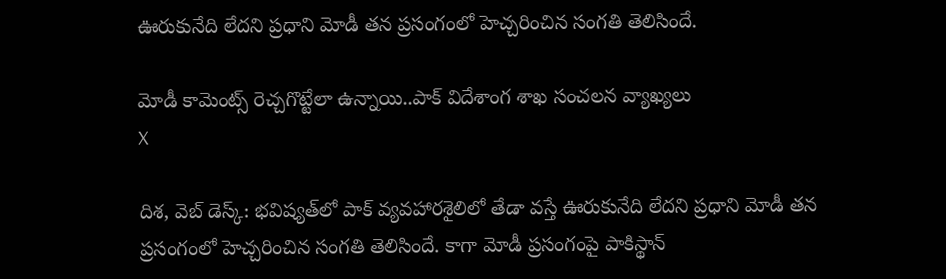ఊరుకునేది లేదని ప్రధాని మోడీ తన ప్రసంగంలో హెచ్చరించిన సంగతి తెలిసిందే.

మోడీ కామెంట్స్ రెచ్చగొట్టేలా ఉన్నాయి..పాక్ విదేశాంగ శాఖ సంచలన వ్యాఖ్యలు
X

దిశ‌, వెబ్ డెస్క్: భ‌విష్య‌త్‌లో పాక్ వ్యవహారశైలిలో తేడా వస్తే ఊరుకునేది లేదని ప్రధాని మోడీ తన ప్రసంగంలో హెచ్చరించిన సంగతి తెలిసిందే. కాగా మోడీ ప్రసంగంపై పాకిస్థాన్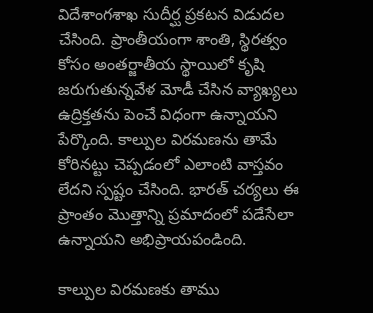విదేశాంగశాఖ సుదీర్ఘ ప్రకటన విడుదల చేసింది. ప్రాంతీయంగా శాంతి, స్థిరత్వం కోసం అంతర్జాతీయ స్థాయిలో కృషి జ‌రుగుతున్న‌వేళ మోడీ చేసిన వ్యాఖ్య‌లు ఉద్రిక్త‌త‌ను పెంచే విధంగా ఉన్నాయ‌ని పేర్కొంది. కాల్పుల విర‌మ‌ణ‌ను తామే కోరిన‌ట్టు చెప్ప‌డంలో ఎలాంటి వాస్త‌వం లేద‌ని స్ప‌ష్టం చేసింది. భార‌త్ చ‌ర్య‌లు ఈ ప్రాంతం మొత్తాన్ని ప్ర‌మాదంలో ప‌డేసేలా ఉన్నాయ‌ని అభిప్రాయ‌పండింది.

కాల్పుల విర‌మ‌ణ‌కు తాము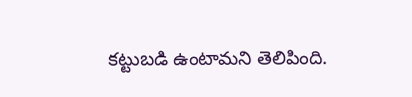క‌ట్టుబ‌డి ఉంటామ‌ని తెలిపింది.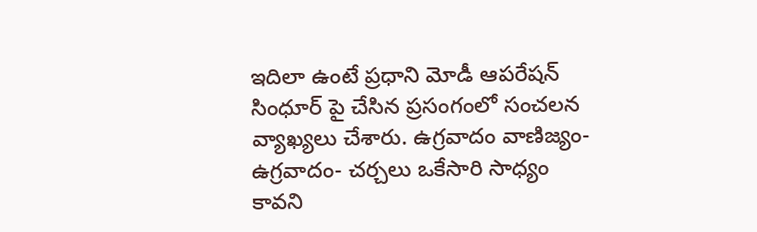ఇదిలా ఉంటే ప్ర‌ధాని మోడీ ఆప‌రేష‌న్ సింధూర్ పై చేసిన ప్ర‌సంగంలో సంచ‌ల‌న వ్యాఖ్య‌లు చేశారు. ఉగ్ర‌వాదం వాణిజ్యం- ఉగ్ర‌వాదం- చ‌ర్చ‌లు ఒకేసారి సాధ్యం కావని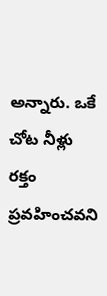అన్నారు. ఒకే చోట నీళ్లు ర‌క్తం ప్ర‌వ‌హించవ‌ని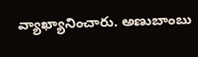వ్యాఖ్యానించారు. అణుబాంబు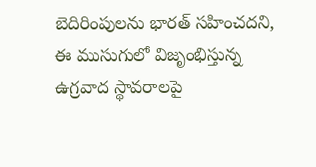బెదిరింపుల‌ను భార‌త్ స‌హించ‌ద‌ని, ఈ ముసుగులో విజృంభిస్తున్న ఉగ్ర‌వాద స్థావ‌రాల‌పై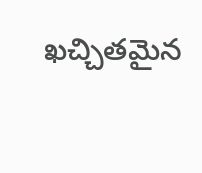ఖచ్చిత‌మైన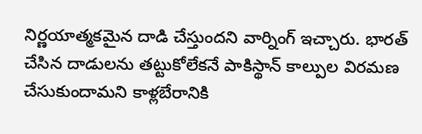నిర్ణ‌యాత్మ‌క‌మైన దాడి చేస్తుందని వార్నింగ్ ఇచ్చారు. భార‌త్ చేసిన దాడుల‌ను త‌ట్టుకోలేక‌నే పాకిస్థాన్ కాల్పుల విర‌మ‌ణ చేసుకుందామ‌ని కాళ్ల‌బేరానికి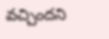వ‌చ్చిందని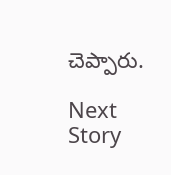చెప్పారు.

Next Story